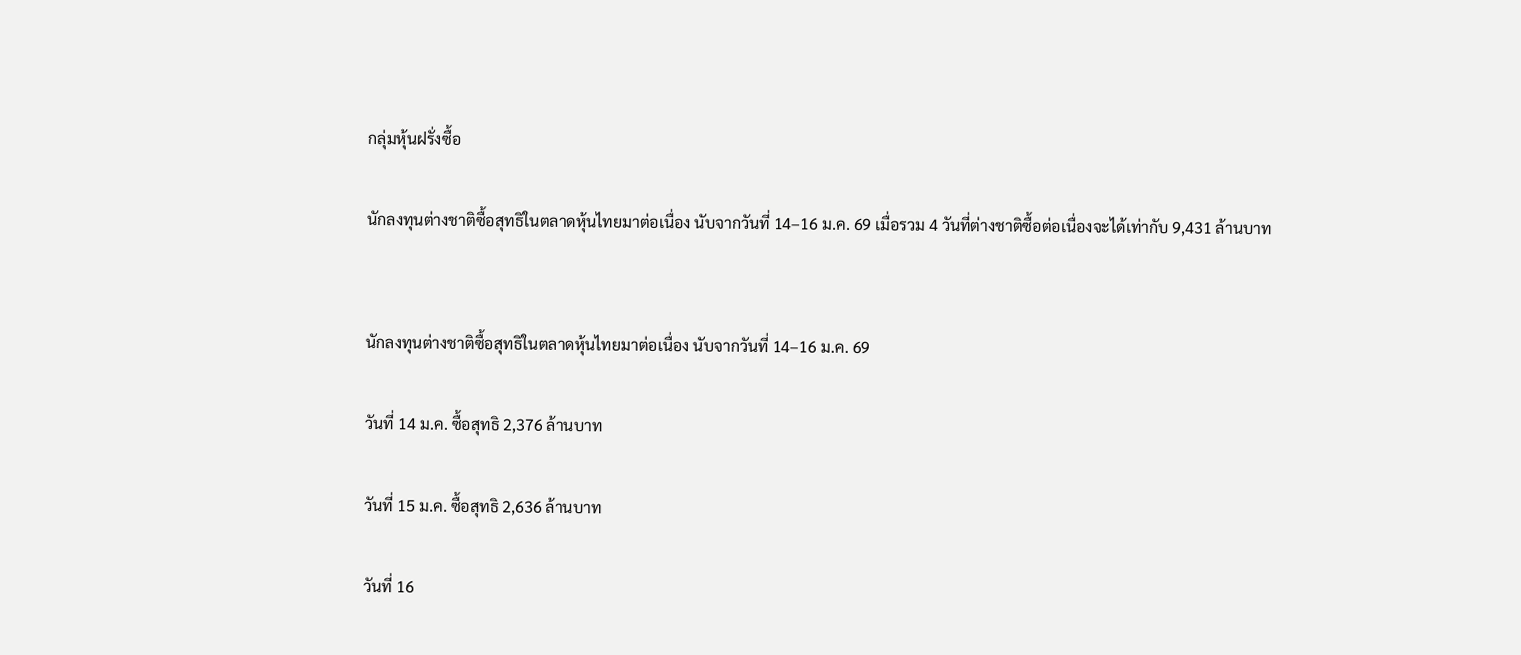กลุ่มหุ้นฝรั่งซื้อ

นักลงทุนต่างชาติซื้อสุทธิในตลาดหุ้นไทยมาต่อเนื่อง นับจากวันที่ 14–16 ม.ค. 69 เมื่อรวม 4 วันที่ต่างชาติซื้อต่อเนื่องจะได้เท่ากับ 9,431 ล้านบาท


นักลงทุนต่างชาติซื้อสุทธิในตลาดหุ้นไทยมาต่อเนื่อง นับจากวันที่ 14–16 ม.ค. 69

วันที่ 14 ม.ค. ซื้อสุทธิ 2,376 ล้านบาท

วันที่ 15 ม.ค. ซื้อสุทธิ 2,636 ล้านบาท

วันที่ 16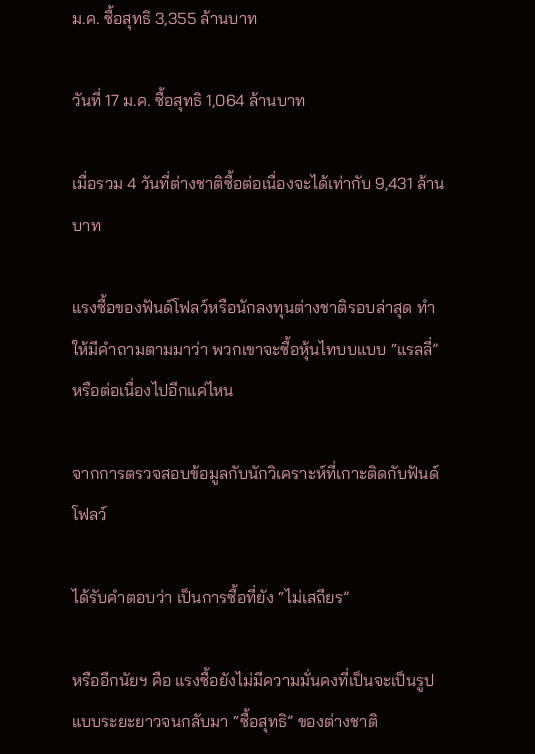ม.ค. ซื้อสุทธิ 3,355 ล้านบาท

วันที่ 17 ม.ค. ซื้อสุทธิ 1,064 ล้านบาท

เมื่อรวม 4 วันที่ต่างชาติซื้อต่อเนื่องจะได้เท่ากับ 9,431 ล้านบาท

แรงซื้อของฟันด์โฟลว์หรือนักลงทุนต่างชาติรอบล่าสุด ทำให้มีคำถามตามมาว่า พวกเขาจะซื้อหุ้นไทบบแบบ “แรลลี่” หรือต่อเนื่องไปอีกแค่ไหน

จากการตรวจสอบข้อมูลกับนักวิเคราะห์ที่เกาะติดกับฟันด์โฟลว์

ได้รับคำตอบว่า เป็นการซื้อที่ยัง “ไม่เสถียร”

หรืออีกนัยฯ คือ แรงซื้อยังไม่มีความมั่นคงที่เป็นจะเป็นรูปแบบระยะยาวจนกลับมา “ซื้อสุทธิ” ของต่างชาติ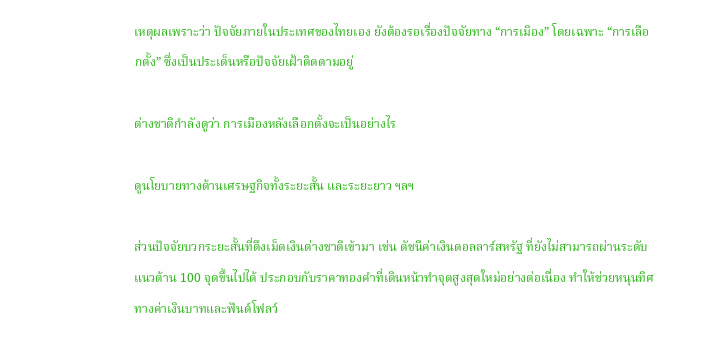เหตุผลเพราะว่า ปัจจัยภายในประเทศของไทยเอง ยังต้องรอเรื่องปัจจัยทาง “การเมิอง” โดยเฉพาะ “การเลือกตั้ง” ซึ่งเป็นประเด็นหรือปัจจัยเฝ้าติดตามอยู่

ต่างชาติกำลังดูว่า การเมืองหลังเลือกตั้งจะเป็นอย่างไร

ดูนโยบายทางด้านเศรษฐกิจทั้งระยะสั้น และระยะยาว ฯลฯ

ส่วนปัจจัยบวกระยะสั้นที่ดึงเม็ดเงินต่างชาติเข้ามา เช่น ดัชนีค่าเงินดอลลาร์สหรัฐ ที่ยังไม่สามารถผ่านระดับแนวต้าน 100 จุดขึ้นไปได้ ประกอบกับราคาทองคำที่เดินหน้าทำจุดสูงสุดใหม่อย่างต่อเนื่อง ทำให้ช่วยหนุนทิศทางค่าเงินบาทและฟันด์โฟลว์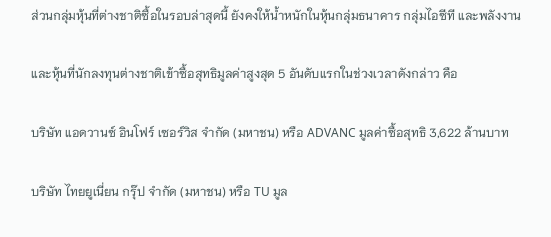ส่วนกลุ่มหุ้นที่ต่างชาติซื้อในรอบล่าสุดนี้ ยังคงให้น้ำหนักในหุ้นกลุ่มธนาคาร กลุ่มไอซีที และพลังงาน

และหุ้นที่นักลงทุนต่างชาติเข้าซื้อสุทธิมูลค่าสูงสุด 5 อันดับแรกในช่วงเวลาดังกล่าว คือ

บริษัท แอดวานซ์ อินโฟร์ เซอร์วิส จำกัด (มหาชน) หรือ ADVANC มูลค่าซื้อสุทธิ 3,622 ล้านบาท

บริษัท ไทยยูเนี่ยน กรุ๊ป จำกัด (มหาชน) หรือ TU มูล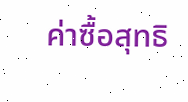ค่าซื้อสุทธิ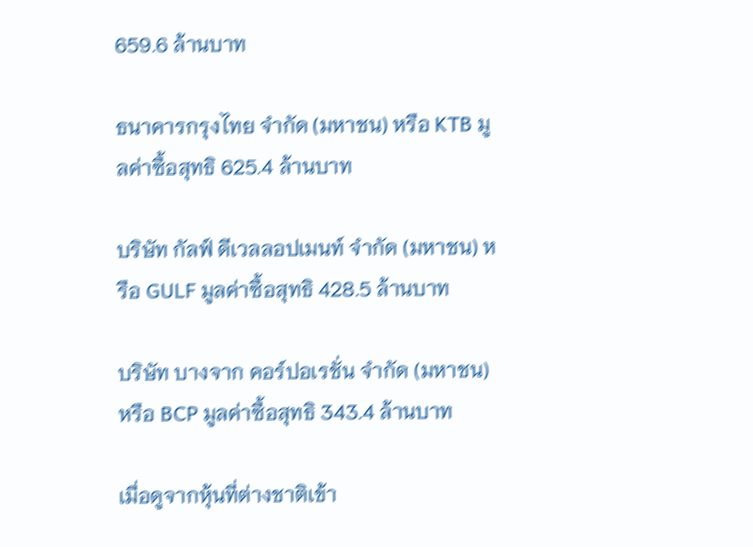659.6 ล้านบาท

ธนาคารกรุงไทย จำกัด (มหาชน) หรือ KTB มูลค่าซื้อสุทธิ 625.4 ล้านบาท

บริษัท กัลฟ์ ดีเวลลอปเมนท์ จำกัด (มหาชน) หรือ GULF มูลค่าซื้อสุทธิ 428.5 ล้านบาท

บริษัท บางจาก คอร์ปอเรชั่น จำกัด (มหาชน) หรือ BCP มูลค่าซื้อสุทธิ 343.4 ล้านบาท

เมื่อดูจากหุ้นที่ต่างชาติเข้า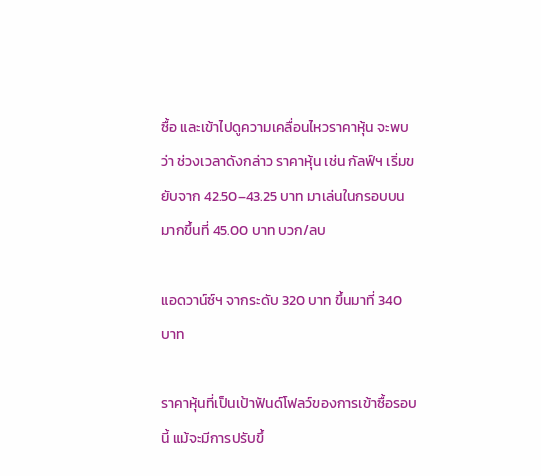ซื้อ และเข้าไปดูความเคลื่อนไหวราคาหุ้น จะพบว่า ช่วงเวลาดังกล่าว ราคาหุ้น เช่น กัลฟ์ฯ เริ่มขยับจาก 42.50–43.25 บาท มาเล่นในกรอบบนมากขึ้นที่ 45.00 บาท บวก/ลบ

แอดวาน์ซ์ฯ จากระดับ 320 บาท ขึ้นมาที่ 340 บาท

ราคาหุ้นที่เป็นเป้าฟันด์โฟลว์ของการเข้าซื้อรอบนี้ แม้จะมีการปรับขึ้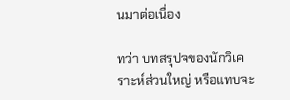นมาต่อเนื่อง

ทว่า บทสรุปจของนักวิเคราะห์ส่วนใหญ่ หรือแทบจะ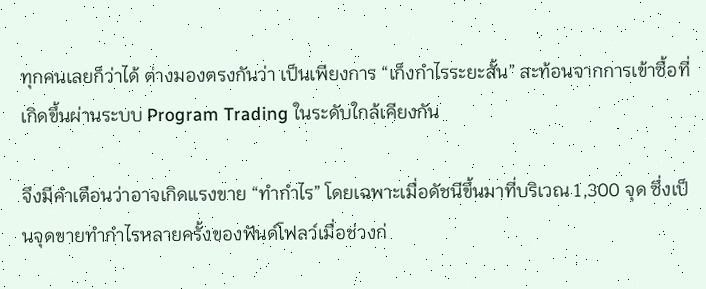ทุกคนเลยก็ว่าได้ ต่างมองตรงกันว่า เป็นเพียงการ “เก็งกำไรระยะสั้น” สะท้อนจากการเข้าซื้อที่เกิดขึ้นผ่านระบบ Program Trading ในระดับใกล้เคียงกัน

จึงมีคำเตือนว่าอาจเกิดแรงขาย “ทำกำไร” โดยเฉพาะเมื่อดัชนีขึ้นมาที่บริเวณ 1,300 จุด ซึ่งเป็นจุดขายทำกำไรหลายครั้งของฟันด์โฟลว์เมื่อช่วงก่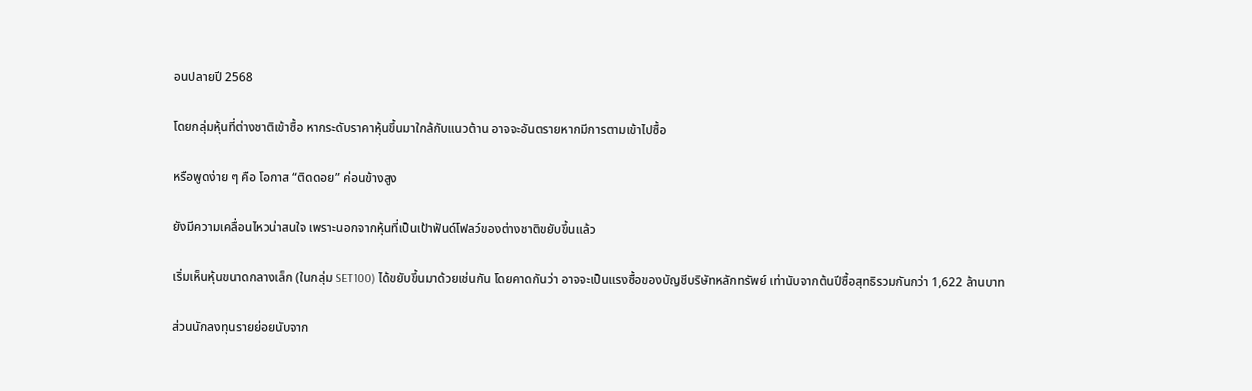อนปลายปี 2568

โดยกลุ่มหุ้นที่ต่างชาติเข้าซื้อ หากระดับราคาหุ้นขึ้นมาใกล้กับแนวต้าน อาจจะอันตรายหากมีการตามเข้าไปซื้อ

หรือพูดง่าย ๆ คือ โอกาส “ติดดอย” ค่อนข้างสูง

ยังมีความเคลื่อนไหวน่าสนใจ เพราะนอกจากหุ้นที่เป็นเป้าฟันด์โฟลว์ของต่างชาติขยับขึ้นแล้ว

เริ่มเห็นหุ้นขนาดกลางเล็ก (ในกลุ่ม SET100) ได้ขยับขึ้นมาด้วยเช่นกัน โดยคาดกันว่า อาจจะเป็นแรงซื้อของบัญชีบริษัทหลักทรัพย์ เท่านับจากต้นปีซื้อสุทธิรวมกันกว่า 1,622 ล้านบาท

ส่วนนักลงทุนรายย่อยนับจาก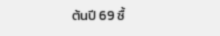ต้นปี 69 ซื้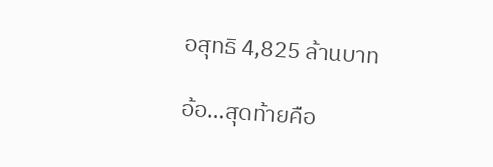อสุทธิ 4,825 ล้านบาท

อ้อ…สุดท้ายคือ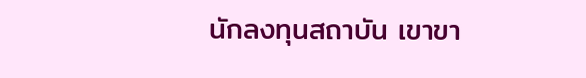นักลงทุนสถาบัน เขาขา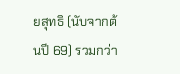ยสุทธิ (นับจากต้นปี 69) รวมกว่า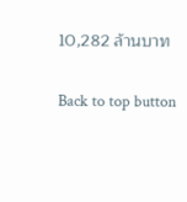10,282 ล้านบาท

Back to top button